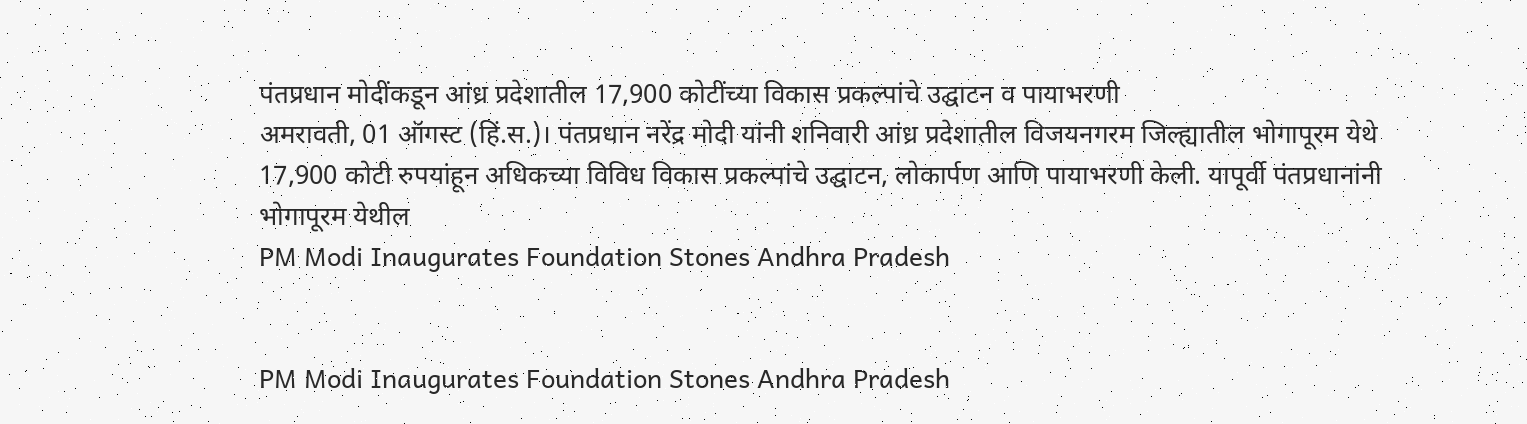पंतप्रधान मोदींकडून आंध्र प्रदेशातील 17,900 कोटींच्या विकास प्रकल्पांचे उद्घाटन व पायाभरणी
अमरावती, 01 ऑगस्ट (हिं.स.)। पंतप्रधान नरेंद्र मोदी यांनी शनिवारी आंध्र प्रदेशातील विजयनगरम जिल्ह्यातील भोगापूरम येथे 17,900 कोटी रुपयांहून अधिकच्या विविध विकास प्रकल्पांचे उद्घाटन, लोकार्पण आणि पायाभरणी केली. यापूर्वी पंतप्रधानांनी भोगापूरम येथील
PM Modi Inaugurates Foundation Stones Andhra Pradesh


PM Modi Inaugurates Foundation Stones Andhra Pradesh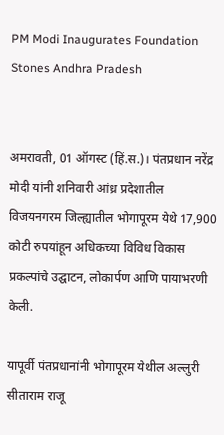PM Modi Inaugurates Foundation Stones Andhra Pradesh


अमरावती, 01 ऑगस्ट (हिं.स.)। पंतप्रधान नरेंद्र मोदी यांनी शनिवारी आंध्र प्रदेशातील विजयनगरम जिल्ह्यातील भोगापूरम येथे 17,900 कोटी रुपयांहून अधिकच्या विविध विकास प्रकल्पांचे उद्घाटन, लोकार्पण आणि पायाभरणी केली.

यापूर्वी पंतप्रधानांनी भोगापूरम येथील अल्लुरी सीताराम राजू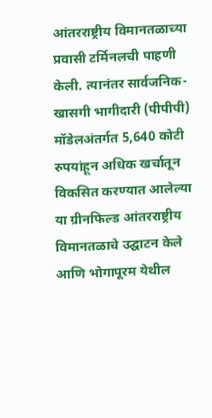आंतरराष्ट्रीय विमानतळाच्या प्रवासी टर्मिनलची पाहणी केली. त्यानंतर सार्वजनिक-खासगी भागीदारी (पीपीपी) मॉडेलअंतर्गत 5,640 कोटी रुपयांहून अधिक खर्चातून विकसित करण्यात आलेल्या या ग्रीनफिल्ड आंतरराष्ट्रीय विमानतळाचे उद्घाटन केले आणि भोगापूरम येथील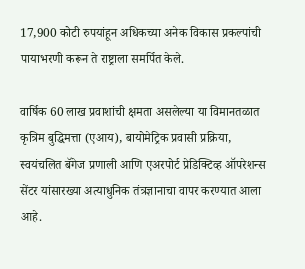17,900 कोटी रुपयांहून अधिकच्या अनेक विकास प्रकल्पांची पायाभरणी करून ते राष्ट्राला समर्पित केले.

वार्षिक 60 लाख प्रवाशांची क्षमता असलेल्या या विमानतळात कृत्रिम बुद्धिमत्ता (एआय), बायोमेट्रिक प्रवासी प्रक्रिया, स्वयंचलित बॅगेज प्रणाली आणि एअरपोर्ट प्रेडिक्टिव्ह ऑपरेशन्स सेंटर यांसारख्या अत्याधुनिक तंत्रज्ञानाचा वापर करण्यात आला आहे.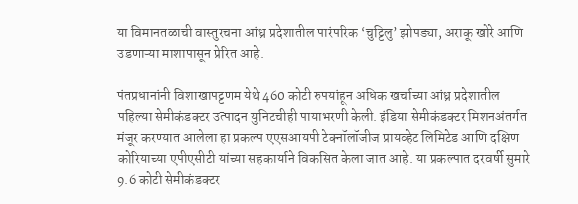या विमानतळाची वास्तुरचना आंध्र प्रदेशातील पारंपरिक ‘चुट्टिलु’ झोपड्या, अराकू खोरे आणि उडणाऱ्या माशापासून प्रेरित आहे.

पंतप्रधानांनी विशाखापट्टणम येथे 460 कोटी रुपयांहून अधिक खर्चाच्या आंध्र प्रदेशातील पहिल्या सेमीकंडक्टर उत्पादन युनिटचीही पायाभरणी केली. इंडिया सेमीकंडक्टर मिशनअंतर्गत मंजूर करण्यात आलेला हा प्रकल्प एएसआयपी टेक्नॉलॉजीज प्रायव्हेट लिमिटेड आणि दक्षिण कोरियाच्या एपीएसीटी यांच्या सहकार्याने विकसित केला जात आहे. या प्रकल्पात दरवर्षी सुमारे 9.6 कोटी सेमीकंडक्टर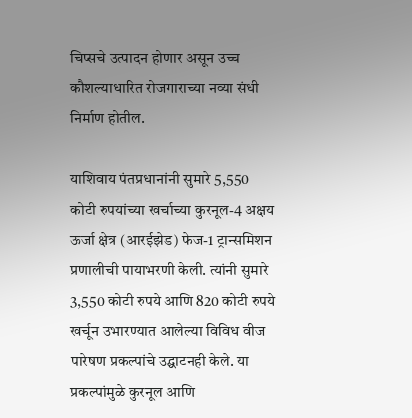चिप्सचे उत्पादन होणार असून उच्च कौशल्याधारित रोजगाराच्या नव्या संधी निर्माण होतील.

याशिवाय पंतप्रधानांनी सुमारे 5,550 कोटी रुपयांच्या खर्चाच्या कुरनूल-4 अक्षय ऊर्जा क्षेत्र (आरईझेड) फेज-1 ट्रान्समिशन प्रणालीची पायाभरणी केली. त्यांनी सुमारे 3,550 कोटी रुपये आणि 820 कोटी रुपये खर्चून उभारण्यात आलेल्या विविध वीज पारेषण प्रकल्पांचे उद्घाटनही केले. या प्रकल्पांमुळे कुरनूल आणि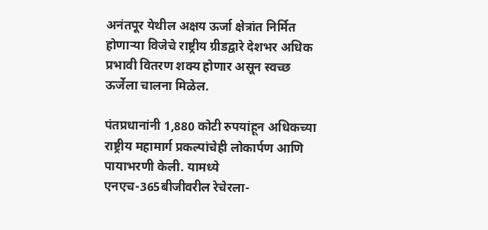अनंतपूर येथील अक्षय ऊर्जा क्षेत्रांत निर्मित होणाऱ्या विजेचे राष्ट्रीय ग्रीडद्वारे देशभर अधिक प्रभावी वितरण शक्य होणार असून स्वच्छ ऊर्जेला चालना मिळेल.

पंतप्रधानांनी 1,880 कोटी रुपयांहून अधिकच्या राष्ट्रीय महामार्ग प्रकल्पांचेही लोकार्पण आणि पायाभरणी केली. यामध्ये एनएच-365बीजीवरील रेचेरला-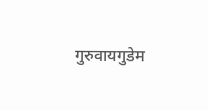गुरुवायगुडेम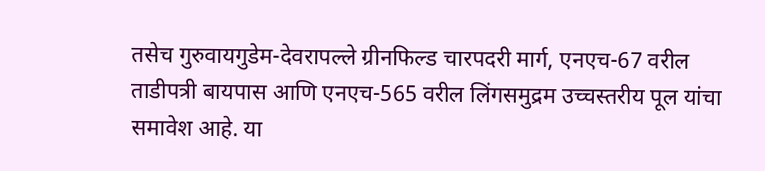तसेच गुरुवायगुडेम-देवरापल्ले ग्रीनफिल्ड चारपदरी मार्ग, एनएच-67 वरील ताडीपत्री बायपास आणि एनएच-565 वरील लिंगसमुद्रम उच्चस्तरीय पूल यांचा समावेश आहे. या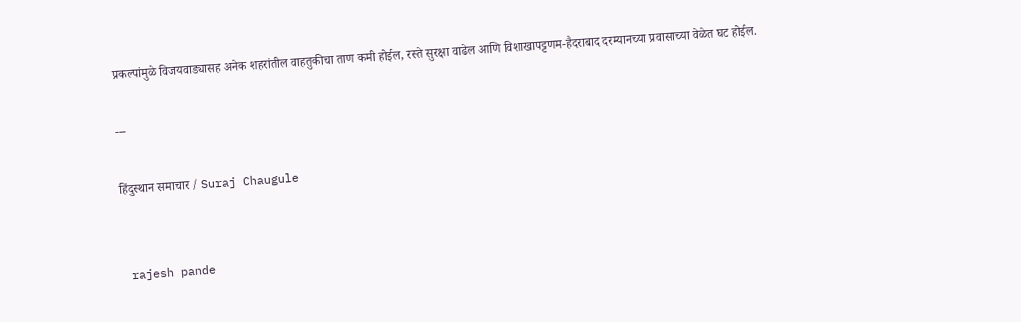प्रकल्पांमुळे विजयवाड्यासह अनेक शहरांतील वाहतुकीचा ताण कमी होईल, रस्ते सुरक्षा वाढेल आणि विशाखापट्टणम-हैदराबाद दरम्यानच्या प्रवासाच्या वेळेत घट होईल.

---

हिंदुस्थान समाचार / Suraj Chaugule


 rajesh pande